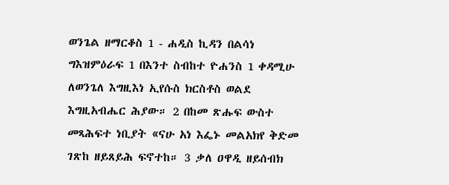ወንጌል ዘማርቆስ 1 - ሐዲስ ኪዳን በልሳነ ግእዝምዕራፍ 1 በእንተ ስብከተ ዮሐንስ 1 ቀዳሚሁ ለወንጌለ እግዚእነ ኢየሱስ ክርስቶስ ወልደ እግዚአብሔር ሕያው። 2 በከመ ጽሑፍ ውስተ መጻሕፍተ ነቢያት «ናሁ አነ እፌኑ መልአክየ ቅድመ ገጽከ ዘይጸይሕ ፍኖተከ። 3 ቃለ ዐዋዲ ዘይሰብክ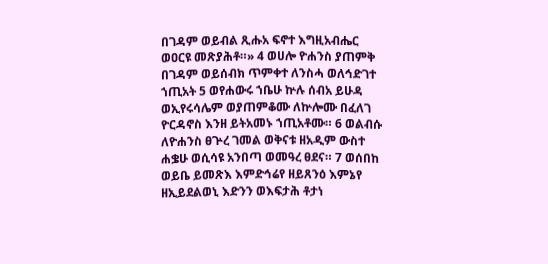በገዳም ወይብል ጺሑአ ፍኖተ እግዚአብሔር ወዐርዩ መጽያሕቶ።» 4 ወሀሎ ዮሐንስ ያጠምቅ በገዳም ወይሰብክ ጥምቀተ ለንስሓ ወለኅድገተ ኀጢአት 5 ወየሐውሩ ኀቤሁ ኵሉ ሰብአ ይሁዳ ወኢየሩሳሌም ወያጠምቆሙ ለኵሎሙ በፈለገ ዮርዳኖስ እንዘ ይትአመኑ ኀጢአቶሙ። 6 ወልብሱ ለዮሐንስ ፀጕረ ገመል ወቅናቱ ዘአዲም ውስተ ሐቌሁ ወሲሳዩ አንበጣ ወመዓረ ፀደና። 7 ወሰበከ ወይቤ ይመጽእ እምድኅሬየ ዘይጸንዕ እምኔየ ዘኢይደልወኒ እድንን ወእፍታሕ ቶታነ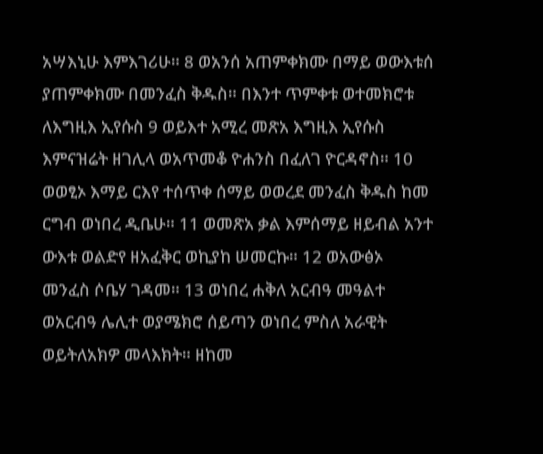አሣእኒሁ እምእገሪሁ። 8 ወአንሰ አጠምቀክሙ በማይ ወውእቱሰ ያጠምቀክሙ በመንፈስ ቅዱስ። በእንተ ጥምቀቱ ወተመክሮቱ ለእግዚእ ኢየሱስ 9 ወይእተ አሚረ መጽአ እግዚእ ኢየሱስ እምናዝሬት ዘገሊላ ወአጥመቆ ዮሐንስ በፈለገ ዮርዳኖስ። 10 ወወፂኦ እማይ ርእየ ተሰጥቀ ሰማይ ወወረደ መንፈስ ቅዱስ ከመ ርግብ ወነበረ ዲቤሁ። 11 ወመጽአ ቃል እምሰማይ ዘይብል አንተ ውእቱ ወልድየ ዘአፈቅር ወኪያከ ሠመርኩ። 12 ወአውፅኦ መንፈስ ሶቤሃ ገዳመ። 13 ወነበረ ሐቅለ አርብዓ መዓልተ ወአርብዓ ሌሊተ ወያሜክሮ ሰይጣን ወነበረ ምስለ አራዊት ወይትለአክዎ መላእክት። ዘከመ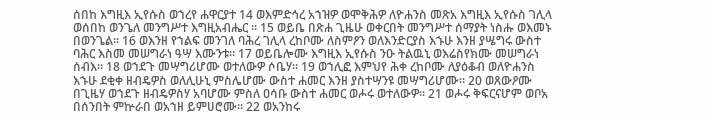ሰበከ እግዚእ ኢየሱስ ወኀረየ ሐዋርያተ 14 ወእምድኅረ አኀዝዎ ወሞቅሕዎ ለዮሐንስ መጽአ እግዚእ ኢየሱስ ገሊላ ወሰበከ ወንጌለ መንግሥተ እግዚአብሔር ። 15 ወይቤ በጽሐ ጊዜሁ ወቀርበት መንግሥተ ሰማያት ነስሑ ወእመኑ በወንጌል። 16 ወእንዘ የኀልፍ መንገለ ባሕረ ገሊላ ረከቦሙ ለስምዖን ወለእንድርያስ እኁሁ እንዘ ያሤግሩ ውስተ ባሕር እስመ መሠግራነ ዓሣ እሙንቱ። 17 ወይቤሎሙ እግዚእ ኢየሱስ ንዑ ትልዉኒ ወእሬስየክሙ መሠግራነ ሰብእ። 18 ወኀደጉ መሣግሪሆሙ ወተለውዎ ሶቤሃ። 19 ወኀሊፎ እምህየ ሕቀ ረከቦሙ ለያዕቆብ ወለዮሐንስ እኁሁ ደቂቀ ዘብዴዎስ ወለሊሁኒ ምስሌሆሙ ውስተ ሐመር እንዘ ያስተሣንዩ መሣግሪሆሙ። 20 ወጸውዖሙ በጊዜሃ ወኀደጉ ዘብዴዎስሃ አባሆሙ ምስለ ዐሳቡ ውስተ ሐመር ወሖሩ ወተለውዎ። 21 ወሖሩ ቅፍርናሆም ወቦአ በሰንበት ምኵራበ ወአኀዘ ይምሀሮሙ። 22 ወአንከሩ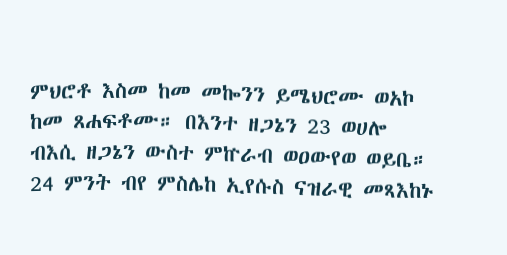ምህሮቶ እስመ ከመ መኰንን ይሜህሮሙ ወአኮ ከመ ጸሐፍቶሙ። በእንተ ዘጋኔን 23 ወሀሎ ብእሲ ዘጋኔን ውስተ ምኵራብ ወዐውየወ ወይቤ። 24 ምንት ብየ ምስሌከ ኢየሱስ ናዝራዊ መጻእከኑ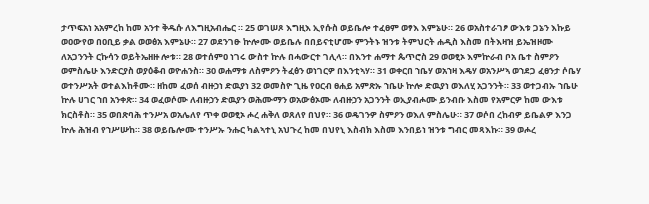ታጥፍአነ አአምረከ ከመ አንተ ቅዱሱ ለእግዚአብሔር ። 25 ወገሠጾ እግዚእ ኢየሱስ ወይቤሎ ተፈፀም ወፃእ እምኔሁ። 26 ወአስተራገፆ ውእቱ ጋኔን እኩይ ወዐውየወ በዐቢይ ቃል ወወፅአ እምኔሁ። 27 ወደንገፁ ኵሎሙ ወይቤሉ በበይናቲሆሙ ምንትኑ ዝንቱ ትምህርት ሐዲስ እስመ በትእዛዝ ይኤዝዞሙ ለአጋንንት ርኩሳን ወይትኤዘዙ ሎቱ። 28 ወተሰምዐ ነገሩ ውስተ ኵሉ በሓውርተ ገሊላ። በእንተ ሐማተ ጴጥሮስ 29 ወወፂኦ እምኵራብ ቦአ ቤተ ስምዖን ወምስሌሁ እንድርያስ ወያዕቆብ ወዮሐንስ። 30 ወሐማቱ ለስምዖን ትፈፅን ወነገርዎ በእንቲኣሃ። 31 ወቀርበ ኀቤሃ ወአኀዛ እዴሃ ወአንሥኣ ወኀደጋ ፈፀንታ ሶቤሃ ወተንሥአት ወተልእከቶሙ። ዘከመ ፈወሰ ብዙኃነ ድዉያነ 32 ወመስዮ ጊዜ የዐርብ ፀሐይ አምጽኡ ኀቤሁ ኵሎ ድዉያነ ወእለሂ አጋንንት። 33 ወተጋብኡ ኀቤሁ ኵሉ ሀገር ኀበ አንቀጽ። 34 ወፈወሶሙ ለብዙኃን ድዉያን ወሕሙማን ወአውፅኦሙ ለብዙኃን አጋንንት ወኢያብሖሙ ይንብቡ እስመ የአምርዎ ከመ ውእቱ ክርስቶስ። 35 ወበጽባሕ ተንሥአ ወአሌለየ ጥቀ ወወፂኦ ሖረ ሐቅለ ወጸለየ በህየ። 36 ወዴገንዎ ስምዖን ወእለ ምስሌሁ። 37 ወሶበ ረከብዎ ይቤልዎ እንጋ ኵሉ ሕዝብ የኀሥሡከ። 38 ወይቤሎሙ ተንሥኡ ንሑር ካልኣተኒ አህጉረ ከመ በህየኒ እስብክ እስመ እንበይነ ዝንቱ ግብር መጻእኩ። 39 ወሖረ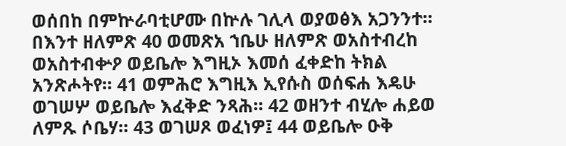ወሰበከ በምኵራባቲሆሙ በኵሉ ገሊላ ወያወፅእ አጋንንተ። በእንተ ዘለምጽ 40 ወመጽአ ኀቤሁ ዘለምጽ ወአስተብረከ ወአስተብቍዖ ወይቤሎ እግዚኦ እመሰ ፈቀድከ ትክል አንጽሖትየ። 41 ወምሕሮ እግዚእ ኢየሱስ ወሰፍሐ እዴሁ ወገሠሦ ወይቤሎ እፈቅድ ንጻሕ። 42 ወዘንተ ብሂሎ ሐይወ ለምጹ ሶቤሃ። 43 ወገሠጾ ወፈነዎ፤ 44 ወይቤሎ ዑቅ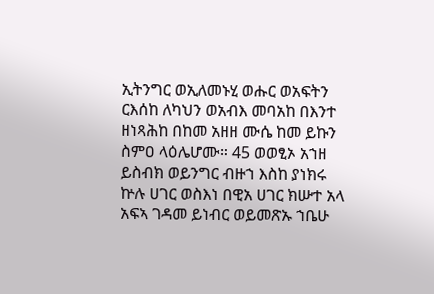ኢትንግር ወኢለመኑሂ ወሑር ወአፍትን ርእሰከ ለካህን ወአብእ መባአከ በእንተ ዘነጻሕከ በከመ አዘዘ ሙሴ ከመ ይኩን ስምዐ ላዕሌሆሙ። 45 ወወፂኦ አኀዘ ይስብክ ወይንግር ብዙኀ እስከ ያነክሩ ኵሉ ሀገር ወስእነ በዊአ ሀገር ክሡተ አላ አፍኣ ገዳመ ይነብር ወይመጽኡ ኀቤሁ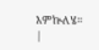እምኵለሄ። |